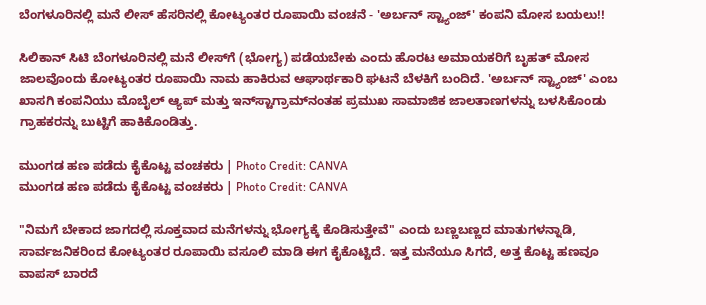ಬೆಂಗಳೂರಿನಲ್ಲಿ ಮನೆ ಲೀಸ್ ಹೆಸರಿನಲ್ಲಿ ಕೋಟ್ಯಂತರ ರೂಪಾಯಿ ವಂಚನೆ - 'ಅರ್ಬನ್ ಸ್ಟ್ಯಾಂಜ್' ಕಂಪನಿ ಮೋಸ ಬಯಲು!!

ಸಿಲಿಕಾನ್ ಸಿಟಿ ಬೆಂಗಳೂರಿನಲ್ಲಿ ಮನೆ ಲೀಸ್‌ಗೆ (ಭೋಗ್ಯ) ಪಡೆಯಬೇಕು ಎಂದು ಹೊರಟ ಅಮಾಯಕರಿಗೆ ಬೃಹತ್ ಮೋಸ ಜಾಲವೊಂದು ಕೋಟ್ಯಂತರ ರೂಪಾಯಿ ನಾಮ ಹಾಕಿರುವ ಆಘಾರ್ಥಕಾರಿ ಘಟನೆ ಬೆಳಕಿಗೆ ಬಂದಿದೆ. 'ಅರ್ಬನ್ ಸ್ಟ್ಯಾಂಜ್' ಎಂಬ ಖಾಸಗಿ ಕಂಪನಿಯು ಮೊಬೈಲ್ ಆ್ಯಪ್ ಮತ್ತು ಇನ್‌ಸ್ಟಾಗ್ರಾಮ್‌ನಂತಹ ಪ್ರಮುಖ ಸಾಮಾಜಿಕ ಜಾಲತಾಣಗಳನ್ನು ಬಳಸಿಕೊಂಡು ಗ್ರಾಹಕರನ್ನು ಬುಟ್ಟಿಗೆ ಹಾಕಿಕೊಂಡಿತ್ತು.

ಮುಂಗಡ ಹಣ ಪಡೆದು ಕೈಕೊಟ್ಟ ವಂಚಕರು | Photo Credit: CANVA
ಮುಂಗಡ ಹಣ ಪಡೆದು ಕೈಕೊಟ್ಟ ವಂಚಕರು | Photo Credit: CANVA

"ನಿಮಗೆ ಬೇಕಾದ ಜಾಗದಲ್ಲಿ ಸೂಕ್ತವಾದ ಮನೆಗಳನ್ನು ಭೋಗ್ಯಕ್ಕೆ ಕೊಡಿಸುತ್ತೇವೆ" ಎಂದು ಬಣ್ಣಬಣ್ಣದ ಮಾತುಗಳನ್ನಾಡಿ, ಸಾರ್ವಜನಿಕರಿಂದ ಕೋಟ್ಯಂತರ ರೂಪಾಯಿ ವಸೂಲಿ ಮಾಡಿ ಈಗ ಕೈಕೊಟ್ಟಿದೆ. ಇತ್ತ ಮನೆಯೂ ಸಿಗದೆ, ಅತ್ತ ಕೊಟ್ಟ ಹಣವೂ ವಾಪಸ್ ಬಾರದೆ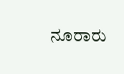ನೂರಾರು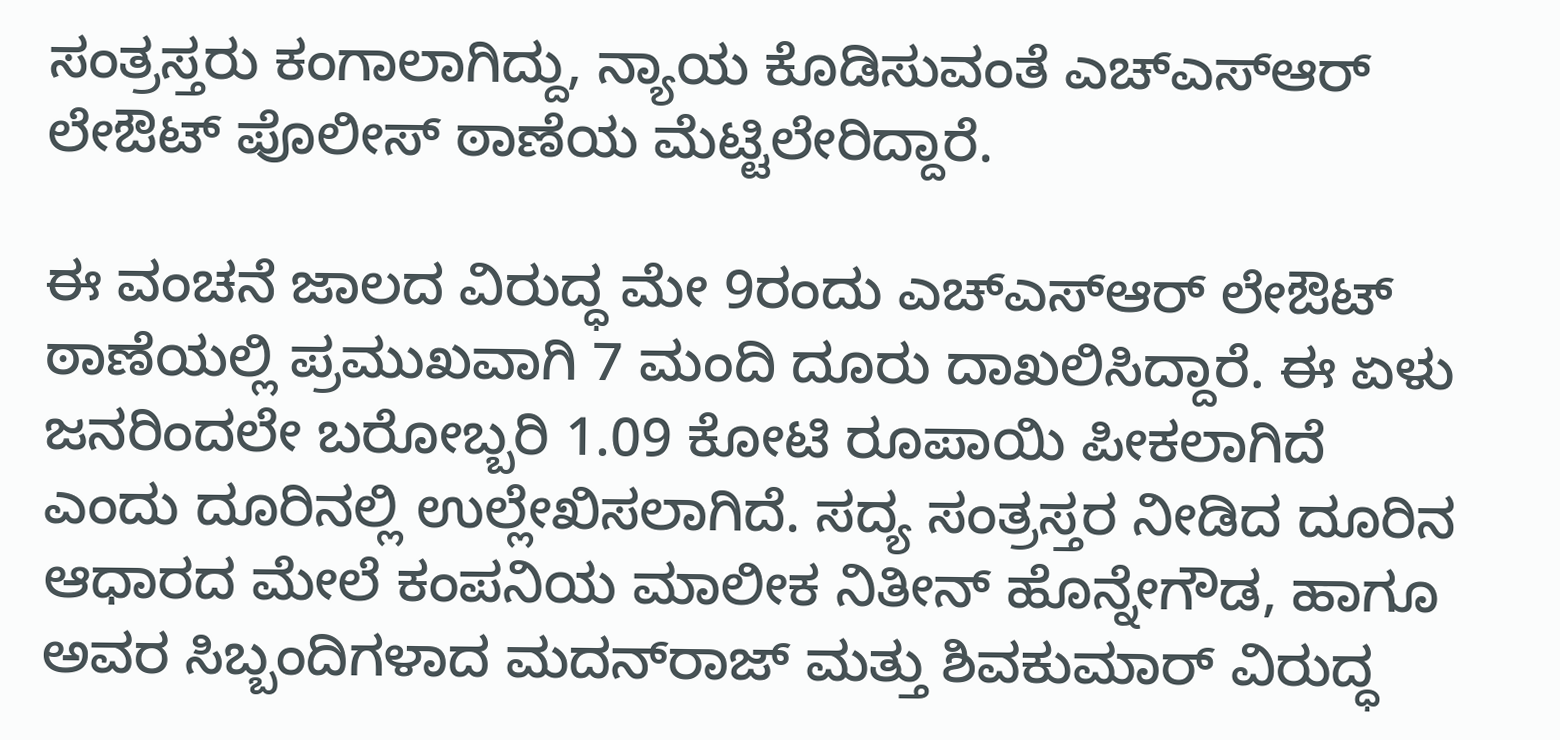ಸಂತ್ರಸ್ತರು ಕಂಗಾಲಾಗಿದ್ದು, ನ್ಯಾಯ ಕೊಡಿಸುವಂತೆ ಎಚ್‌ಎಸ್‌ಆರ್ ಲೇಔಟ್ ಪೊಲೀಸ್ ಠಾಣೆಯ ಮೆಟ್ಟಿಲೇರಿದ್ದಾರೆ.

ಈ ವಂಚನೆ ಜಾಲದ ವಿರುದ್ಧ ಮೇ 9ರಂದು ಎಚ್‌ಎಸ್‌ಆರ್ ಲೇಔಟ್ ಠಾಣೆಯಲ್ಲಿ ಪ್ರಮುಖವಾಗಿ 7 ಮಂದಿ ದೂರು ದಾಖಲಿಸಿದ್ದಾರೆ. ಈ ಏಳು ಜನರಿಂದಲೇ ಬರೋಬ್ಬರಿ 1.09 ಕೋಟಿ ರೂಪಾಯಿ ಪೀಕಲಾಗಿದೆ ಎಂದು ದೂರಿನಲ್ಲಿ ಉಲ್ಲೇಖಿಸಲಾಗಿದೆ. ಸದ್ಯ ಸಂತ್ರಸ್ತರ ನೀಡಿದ ದೂರಿನ ಆಧಾರದ ಮೇಲೆ ಕಂಪನಿಯ ಮಾಲೀಕ ನಿತೀನ್ ಹೊನ್ನೇಗೌಡ, ಹಾಗೂ ಅವರ ಸಿಬ್ಬಂದಿಗಳಾದ ಮದನ್‌ರಾಜ್ ಮತ್ತು ಶಿವಕುಮಾರ್ ವಿರುದ್ಧ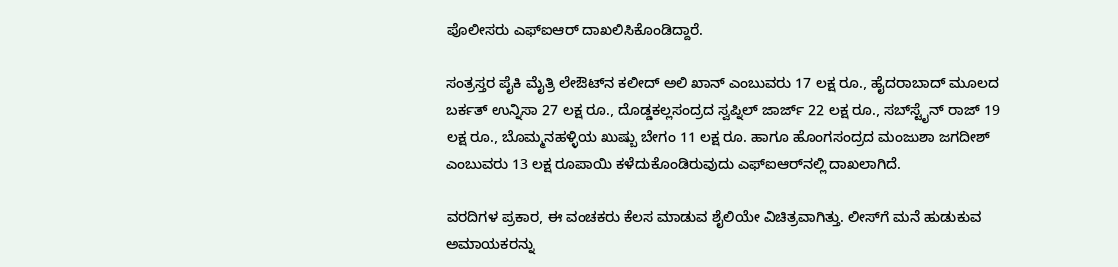ಪೊಲೀಸರು ಎಫ್‌ಐಆರ್ ದಾಖಲಿಸಿಕೊಂಡಿದ್ದಾರೆ.

ಸಂತ್ರಸ್ತರ ಪೈಕಿ ಮೈತ್ರಿ ಲೇಔಟ್‌ನ ಕಲೀದ್ ಅಲಿ ಖಾನ್ ಎಂಬುವರು 17 ಲಕ್ಷ ರೂ., ಹೈದರಾಬಾದ್ ಮೂಲದ ಬರ್ಕತ್ ಉನ್ನಿಸಾ 27 ಲಕ್ಷ ರೂ., ದೊಡ್ಡಕಲ್ಲಸಂದ್ರದ ಸ್ವಪ್ನಿಲ್ ಜಾರ್ಜ್ 22 ಲಕ್ಷ ರೂ., ಸಬ್‌ಸ್ಟೈನ್ ರಾಜ್ 19 ಲಕ್ಷ ರೂ., ಬೊಮ್ಮನಹಳ್ಳಿಯ ಖುಷ್ಬು ಬೇಗಂ 11 ಲಕ್ಷ ರೂ. ಹಾಗೂ ಹೊಂಗಸಂದ್ರದ ಮಂಜುಶಾ ಜಗದೀಶ್ ಎಂಬುವರು 13 ಲಕ್ಷ ರೂಪಾಯಿ ಕಳೆದುಕೊಂಡಿರುವುದು ಎಫ್‌ಐಆರ್‌ನಲ್ಲಿ ದಾಖಲಾಗಿದೆ.

ವರದಿಗಳ ಪ್ರಕಾರ, ಈ ವಂಚಕರು ಕೆಲಸ ಮಾಡುವ ಶೈಲಿಯೇ ವಿಚಿತ್ರವಾಗಿತ್ತು. ಲೀಸ್‌ಗೆ ಮನೆ ಹುಡುಕುವ ಅಮಾಯಕರನ್ನು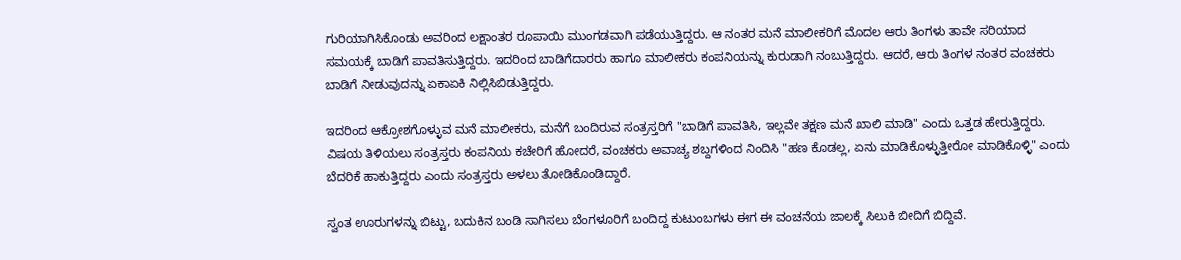ಗುರಿಯಾಗಿಸಿಕೊಂಡು ಅವರಿಂದ ಲಕ್ಷಾಂತರ ರೂಪಾಯಿ ಮುಂಗಡವಾಗಿ ಪಡೆಯುತ್ತಿದ್ದರು. ಆ ನಂತರ ಮನೆ ಮಾಲೀಕರಿಗೆ ಮೊದಲ ಆರು ತಿಂಗಳು ತಾವೇ ಸರಿಯಾದ ಸಮಯಕ್ಕೆ ಬಾಡಿಗೆ ಪಾವತಿಸುತ್ತಿದ್ದರು. ಇದರಿಂದ ಬಾಡಿಗೆದಾರರು ಹಾಗೂ ಮಾಲೀಕರು ಕಂಪನಿಯನ್ನು ಕುರುಡಾಗಿ ನಂಬುತ್ತಿದ್ದರು. ಆದರೆ, ಆರು ತಿಂಗಳ ನಂತರ ವಂಚಕರು ಬಾಡಿಗೆ ನೀಡುವುದನ್ನು ಏಕಾಏಕಿ ನಿಲ್ಲಿಸಿಬಿಡುತ್ತಿದ್ದರು.

ಇದರಿಂದ ಆಕ್ರೋಶಗೊಳ್ಳುವ ಮನೆ ಮಾಲೀಕರು, ಮನೆಗೆ ಬಂದಿರುವ ಸಂತ್ರಸ್ತರಿಗೆ "ಬಾಡಿಗೆ ಪಾವತಿಸಿ, ಇಲ್ಲವೇ ತಕ್ಷಣ ಮನೆ ಖಾಲಿ ಮಾಡಿ" ಎಂದು ಒತ್ತಡ ಹೇರುತ್ತಿದ್ದರು. ವಿಷಯ ತಿಳಿಯಲು ಸಂತ್ರಸ್ತರು ಕಂಪನಿಯ ಕಚೇರಿಗೆ ಹೋದರೆ, ವಂಚಕರು ಅವಾಚ್ಯ ಶಬ್ದಗಳಿಂದ ನಿಂದಿಸಿ "ಹಣ ಕೊಡಲ್ಲ, ಏನು ಮಾಡಿಕೊಳ್ಳುತ್ತೀರೋ ಮಾಡಿಕೊಳ್ಳಿ" ಎಂದು ಬೆದರಿಕೆ ಹಾಕುತ್ತಿದ್ದರು ಎಂದು ಸಂತ್ರಸ್ತರು ಅಳಲು ತೋಡಿಕೊಂಡಿದ್ದಾರೆ.

ಸ್ವಂತ ಊರುಗಳನ್ನು ಬಿಟ್ಟು, ಬದುಕಿನ ಬಂಡಿ ಸಾಗಿಸಲು ಬೆಂಗಳೂರಿಗೆ ಬಂದಿದ್ದ ಕುಟುಂಬಗಳು ಈಗ ಈ ವಂಚನೆಯ ಜಾಲಕ್ಕೆ ಸಿಲುಕಿ ಬೀದಿಗೆ ಬಿದ್ದಿವೆ.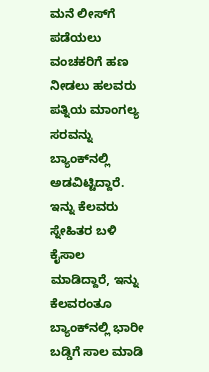ಮನೆ ಲೀಸ್‌ಗೆ ಪಡೆಯಲು ವಂಚಕರಿಗೆ ಹಣ ನೀಡಲು ಹಲವರು ಪತ್ನಿಯ ಮಾಂಗಲ್ಯ ಸರವನ್ನು ಬ್ಯಾಂಕ್‌ನಲ್ಲಿ ಅಡವಿಟ್ಟಿದ್ದಾರೆ. ಇನ್ನು ಕೆಲವರು ಸ್ನೇಹಿತರ ಬಳಿ ಕೈಸಾಲ ಮಾಡಿದ್ದಾರೆ, ಇನ್ನು ಕೆಲವರಂತೂ ಬ್ಯಾಂಕ್‌ನಲ್ಲಿ ಭಾರೀ ಬಡ್ಡಿಗೆ ಸಾಲ ಮಾಡಿ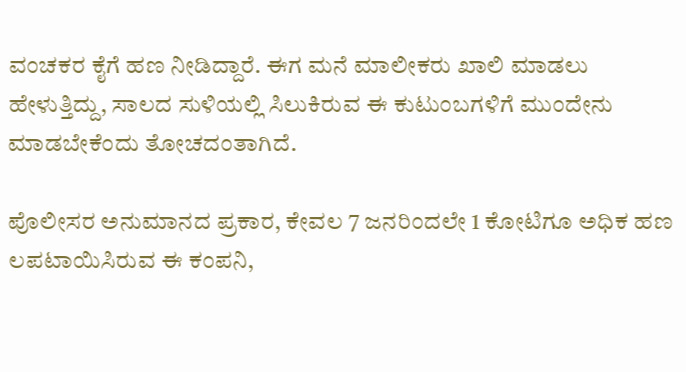ವಂಚಕರ ಕೈಗೆ ಹಣ ನೀಡಿದ್ದಾರೆ. ಈಗ ಮನೆ ಮಾಲೀಕರು ಖಾಲಿ ಮಾಡಲು ಹೇಳುತ್ತಿದ್ದು, ಸಾಲದ ಸುಳಿಯಲ್ಲಿ ಸಿಲುಕಿರುವ ಈ ಕುಟುಂಬಗಳಿಗೆ ಮುಂದೇನು ಮಾಡಬೇಕೆಂದು ತೋಚದಂತಾಗಿದೆ.

ಪೊಲೀಸರ ಅನುಮಾನದ ಪ್ರಕಾರ, ಕೇವಲ 7 ಜನರಿಂದಲೇ 1 ಕೋಟಿಗೂ ಅಧಿಕ ಹಣ ಲಪಟಾಯಿಸಿರುವ ಈ ಕಂಪನಿ,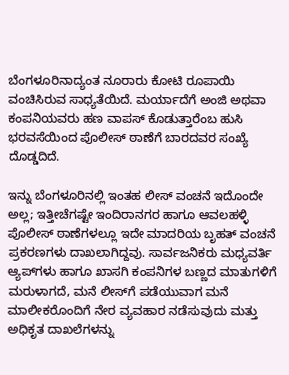ಬೆಂಗಳೂರಿನಾದ್ಯಂತ ನೂರಾರು ಕೋಟಿ ರೂಪಾಯಿ ವಂಚಿಸಿರುವ ಸಾಧ್ಯತೆಯಿದೆ. ಮರ್ಯಾದೆಗೆ ಅಂಜಿ ಅಥವಾ ಕಂಪನಿಯವರು ಹಣ ವಾಪಸ್ ಕೊಡುತ್ತಾರೆಂಬ ಹುಸಿ ಭರವಸೆಯಿಂದ ಪೊಲೀಸ್ ಠಾಣೆಗೆ ಬಾರದವರ ಸಂಖ್ಯೆ ದೊಡ್ಡದಿದೆ.

ಇನ್ನು ಬೆಂಗಳೂರಿನಲ್ಲಿ ಇಂತಹ ಲೀಸ್ ವಂಚನೆ ಇದೊಂದೇ ಅಲ್ಲ; ಇತ್ತೀಚೆಗಷ್ಟೇ ಇಂದಿರಾನಗರ ಹಾಗೂ ಆವಲಹಳ್ಳಿ ಪೊಲೀಸ್ ಠಾಣೆಗಳಲ್ಲೂ ಇದೇ ಮಾದರಿಯ ಬೃಹತ್ ವಂಚನೆ ಪ್ರಕರಣಗಳು ದಾಖಲಾಗಿದ್ದವು. ಸಾರ್ವಜನಿಕರು ಮಧ್ಯವರ್ತಿ ಆ್ಯಪ್‌ಗಳು ಹಾಗೂ ಖಾಸಗಿ ಕಂಪನಿಗಳ ಬಣ್ಣದ ಮಾತುಗಳಿಗೆ ಮರುಳಾಗದೆ, ಮನೆ ಲೀಸ್‌ಗೆ ಪಡೆಯುವಾಗ ಮನೆ ಮಾಲೀಕರೊಂದಿಗೆ ನೇರ ವ್ಯವಹಾರ ನಡೆಸುವುದು ಮತ್ತು ಅಧಿಕೃತ ದಾಖಲೆಗಳನ್ನು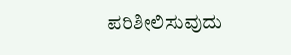ಪರಿಶೀಲಿಸುವುದು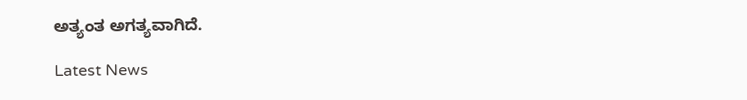ಅತ್ಯಂತ ಅಗತ್ಯವಾಗಿದೆ.

Latest News